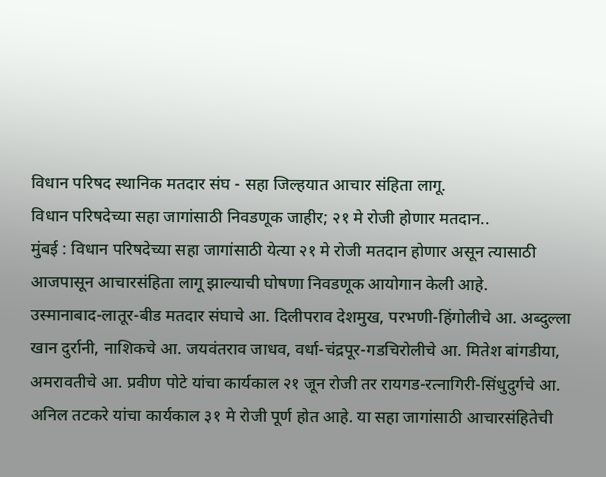विधान परिषद स्थानिक मतदार संघ - सहा जिल्हयात आचार संहिता लागू.
विधान परिषदेच्या सहा जागांसाठी निवडणूक जाहीर; २१ मे रोजी होणार मतदान..
मुंबई : विधान परिषदेच्या सहा जागांसाठी येत्या २१ मे रोजी मतदान होणार असून त्यासाठी आजपासून आचारसंहिता लागू झाल्याची घोषणा निवडणूक आयोगान केली आहे.
उस्मानाबाद-लातूर-बीड मतदार संघाचे आ. दिलीपराव देशमुख, परभणी-हिंगोलीचे आ. अब्दुल्ला खान दुर्रानी, नाशिकचे आ. जयवंतराव जाधव, वर्धा-चंद्रपूर-गडचिरोलीचे आ. मितेश बांगडीया, अमरावतीचे आ. प्रवीण पोटे यांचा कार्यकाल २१ जून रोजी तर रायगड-रत्नागिरी-सिंधुदुर्गचे आ. अनिल तटकरे यांचा कार्यकाल ३१ मे रोजी पूर्ण होत आहे. या सहा जागांसाठी आचारसंहितेची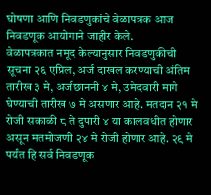घोषणा आणि निवडणुकांचे वेळापत्रक आज निवडणूक आयोगाने जाहीर केले.
वेळापत्रकात नमूद केल्यानुसार निवडणुकीची सूचना २६ एप्रिल, अर्ज दाखल करण्याची अंतिम तारीख ३ मे, अर्जछाननी ४ मे, उमेदवारी मागे घेण्याची तारीख ७ मे असणार आहे. मतदान २१ मे रोजी सकाळी ८ ते दुपारी ४ या कालवधीत होणार असून मतमोजणी २४ मे रोजी होणार आहे. २९ मे पर्यंत हि सर्व निवडणूक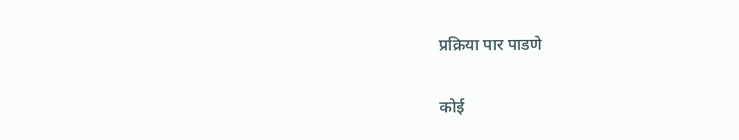प्रक्रिया पार पाडणे

कोई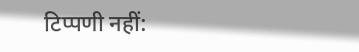टिप्पणी नहीं: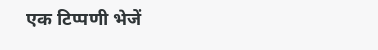एक टिप्पणी भेजें